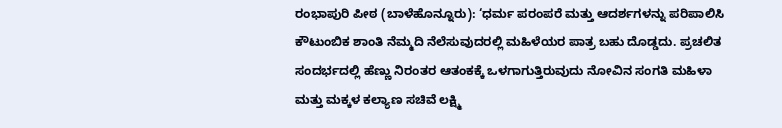ರಂಭಾಪುರಿ ಪೀಠ (ಬಾಳೆಹೊನ್ನೂರು): ‘ಧರ್ಮ ಪರಂಪರೆ ಮತ್ತು ಆದರ್ಶಗಳನ್ನು ಪರಿಪಾಲಿಸಿ ಕೌಟುಂಬಿಕ ಶಾಂತಿ ನೆಮ್ಮದಿ ನೆಲೆಸುವುದರಲ್ಲಿ ಮಹಿಳೆಯರ ಪಾತ್ರ ಬಹು ದೊಡ್ಡದು. ಪ್ರಚಲಿತ ಸಂದರ್ಭದಲ್ಲಿ ಹೆಣ್ಣು ನಿರಂತರ ಆತಂಕಕ್ಕೆ ಒಳಗಾಗುತ್ತಿರುವುದು ನೋವಿನ ಸಂಗತಿ ಮಹಿಳಾ ಮತ್ತು ಮಕ್ಕಳ ಕಲ್ಯಾಣ ಸಚಿವೆ ಲಕ್ಷ್ಮಿ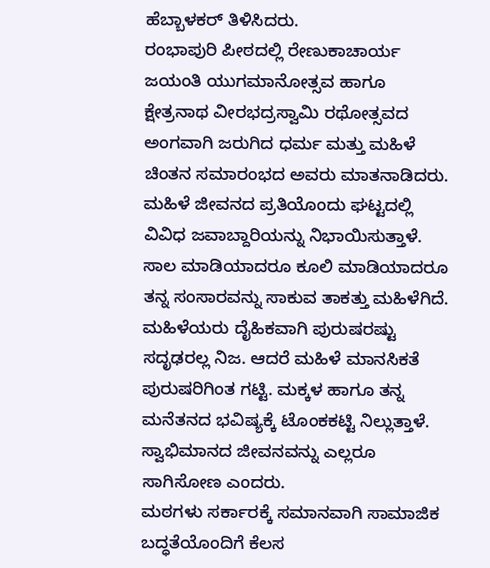ಹೆಬ್ಬಾಳಕರ್ ತಿಳಿಸಿದರು.
ರಂಭಾಪುರಿ ಪೀಠದಲ್ಲಿ ರೇಣುಕಾಚಾರ್ಯ ಜಯಂತಿ ಯುಗಮಾನೋತ್ಸವ ಹಾಗೂ ಕ್ಷೇತ್ರನಾಥ ವೀರಭದ್ರಸ್ವಾಮಿ ರಥೋತ್ಸವದ ಅಂಗವಾಗಿ ಜರುಗಿದ ಧರ್ಮ ಮತ್ತು ಮಹಿಳೆ ಚಿಂತನ ಸಮಾರಂಭದ ಅವರು ಮಾತನಾಡಿದರು.
ಮಹಿಳೆ ಜೀವನದ ಪ್ರತಿಯೊಂದು ಘಟ್ಟದಲ್ಲಿ ವಿವಿಧ ಜವಾಬ್ದಾರಿಯನ್ನು ನಿಭಾಯಿಸುತ್ತಾಳೆ. ಸಾಲ ಮಾಡಿಯಾದರೂ ಕೂಲಿ ಮಾಡಿಯಾದರೂ ತನ್ನ ಸಂಸಾರವನ್ನು ಸಾಕುವ ತಾಕತ್ತು ಮಹಿಳೆಗಿದೆ. ಮಹಿಳೆಯರು ದೈಹಿಕವಾಗಿ ಪುರುಷರಷ್ಟು ಸದೃಢರಲ್ಲ ನಿಜ. ಆದರೆ ಮಹಿಳೆ ಮಾನಸಿಕತೆ ಪುರುಷರಿಗಿಂತ ಗಟ್ಟಿ. ಮಕ್ಕಳ ಹಾಗೂ ತನ್ನ ಮನೆತನದ ಭವಿಷ್ಯಕ್ಕೆ ಟೊಂಕಕಟ್ಟಿ ನಿಲ್ಲುತ್ತಾಳೆ. ಸ್ವಾಭಿಮಾನದ ಜೀವನವನ್ನು ಎಲ್ಲರೂ ಸಾಗಿಸೋಣ ಎಂದರು.
ಮಠಗಳು ಸರ್ಕಾರಕ್ಕೆ ಸಮಾನವಾಗಿ ಸಾಮಾಜಿಕ ಬದ್ಧತೆಯೊಂದಿಗೆ ಕೆಲಸ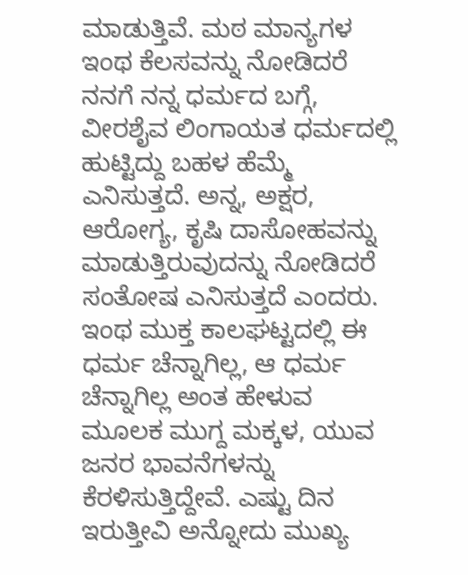ಮಾಡುತ್ತಿವೆ. ಮಠ ಮಾನ್ಯಗಳ ಇಂಥ ಕೆಲಸವನ್ನು ನೋಡಿದರೆ ನನಗೆ ನನ್ನ ಧರ್ಮದ ಬಗ್ಗೆ, ವೀರಶೈವ ಲಿಂಗಾಯತ ಧರ್ಮದಲ್ಲಿ ಹುಟ್ಟಿದ್ದು ಬಹಳ ಹೆಮ್ಮೆ ಎನಿಸುತ್ತದೆ. ಅನ್ನ, ಅಕ್ಷರ, ಆರೋಗ್ಯ, ಕೃಷಿ ದಾಸೋಹವನ್ನು ಮಾಡುತ್ತಿರುವುದನ್ನು ನೋಡಿದರೆ ಸಂತೋಷ ಎನಿಸುತ್ತದೆ ಎಂದರು.
ಇಂಥ ಮುಕ್ತ ಕಾಲಘಟ್ಟದಲ್ಲಿ ಈ ಧರ್ಮ ಚೆನ್ನಾಗಿಲ್ಲ, ಆ ಧರ್ಮ ಚೆನ್ನಾಗಿಲ್ಲ ಅಂತ ಹೇಳುವ ಮೂಲಕ ಮುಗ್ದ ಮಕ್ಕಳ, ಯುವ ಜನರ ಭಾವನೆಗಳನ್ನು ಕೆರಳಿಸುತ್ತಿದ್ದೇವೆ. ಎಷ್ಟು ದಿನ ಇರುತ್ತೀವಿ ಅನ್ನೋದು ಮುಖ್ಯ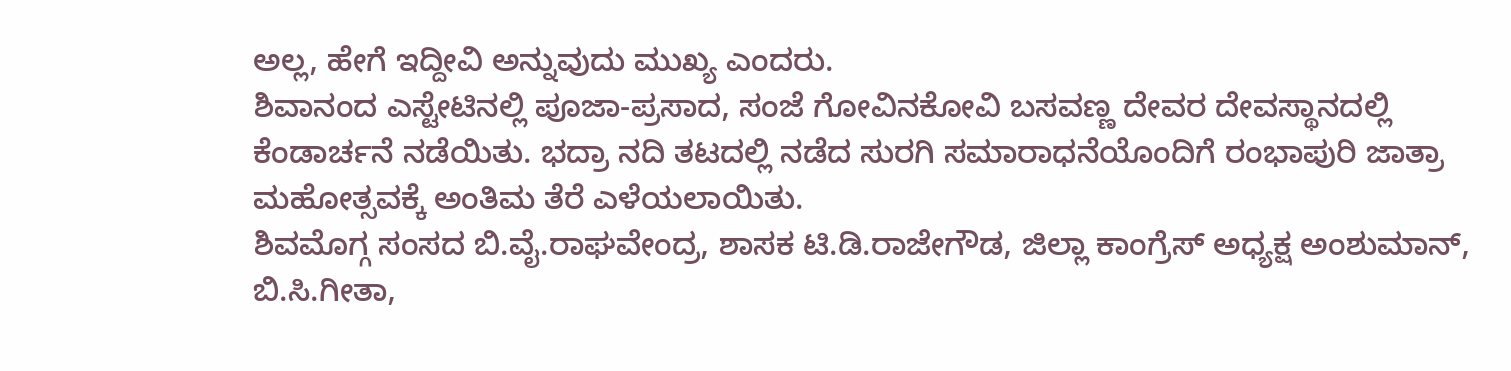ಅಲ್ಲ, ಹೇಗೆ ಇದ್ದೀವಿ ಅನ್ನುವುದು ಮುಖ್ಯ ಎಂದರು.
ಶಿವಾನಂದ ಎಸ್ಟೇಟಿನಲ್ಲಿ ಪೂಜಾ-ಪ್ರಸಾದ, ಸಂಜೆ ಗೋವಿನಕೋವಿ ಬಸವಣ್ಣ ದೇವರ ದೇವಸ್ಥಾನದಲ್ಲಿ ಕೆಂಡಾರ್ಚನೆ ನಡೆಯಿತು. ಭದ್ರಾ ನದಿ ತಟದಲ್ಲಿ ನಡೆದ ಸುರಗಿ ಸಮಾರಾಧನೆಯೊಂದಿಗೆ ರಂಭಾಪುರಿ ಜಾತ್ರಾ ಮಹೋತ್ಸವಕ್ಕೆ ಅಂತಿಮ ತೆರೆ ಎಳೆಯಲಾಯಿತು.
ಶಿವಮೊಗ್ಗ ಸಂಸದ ಬಿ.ವೈ.ರಾಘವೇಂದ್ರ, ಶಾಸಕ ಟಿ.ಡಿ.ರಾಜೇಗೌಡ, ಜಿಲ್ಲಾ ಕಾಂಗ್ರೆಸ್ ಅಧ್ಯಕ್ಷ ಅಂಶುಮಾನ್, ಬಿ.ಸಿ.ಗೀತಾ,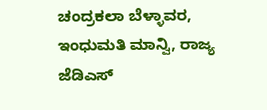ಚಂದ್ರಕಲಾ ಬೆಳ್ಳಾವರ, ಇಂಧುಮತಿ ಮಾನ್ವಿ, ರಾಜ್ಯ ಜೆಡಿಎಸ್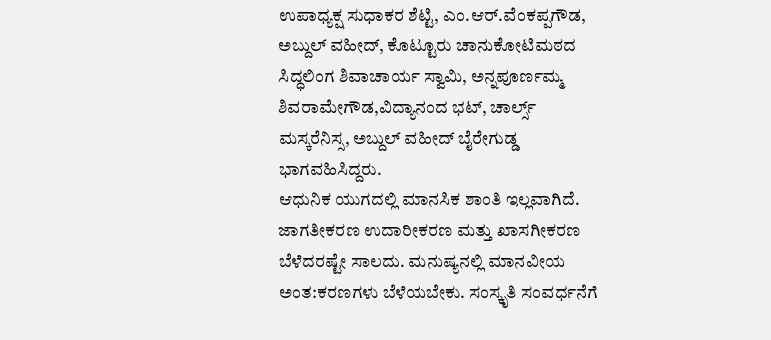ಉಪಾಧ್ಯಕ್ಷ ಸುಧಾಕರ ಶೆಟ್ಟಿ, ಎಂ.ಆರ್.ವೆಂಕಪ್ಪಗೌಡ, ಅಬ್ದುಲ್ ವಹೀದ್, ಕೊಟ್ಟೂರು ಚಾನುಕೋಟಿಮಠದ ಸಿದ್ಧಲಿಂಗ ಶಿವಾಚಾರ್ಯ ಸ್ವಾಮಿ, ಅನ್ನಪೂರ್ಣಮ್ಮ ಶಿವರಾಮೇಗೌಡ,ವಿದ್ಯಾನಂದ ಭಟ್, ಚಾರ್ಲ್ಸ್ ಮಸ್ಕರೆನಿಸ್ಸ, ಅಬ್ದುಲ್ ವಹೀದ್ ಬೈರೇಗುಡ್ಡ ಭಾಗವಹಿಸಿದ್ದರು.
ಆಧುನಿಕ ಯುಗದಲ್ಲಿ ಮಾನಸಿಕ ಶಾಂತಿ ಇಲ್ಲವಾಗಿದೆ. ಜಾಗತೀಕರಣ ಉದಾರೀಕರಣ ಮತ್ತು ಖಾಸಗೀಕರಣ ಬೆಳೆದರಷ್ಟೇ ಸಾಲದು. ಮನುಷ್ಯನಲ್ಲಿ ಮಾನವೀಯ ಅಂತ:ಕರಣಗಳು ಬೆಳೆಯಬೇಕು. ಸಂಸ್ಕೃತಿ ಸಂವರ್ಧನೆಗೆ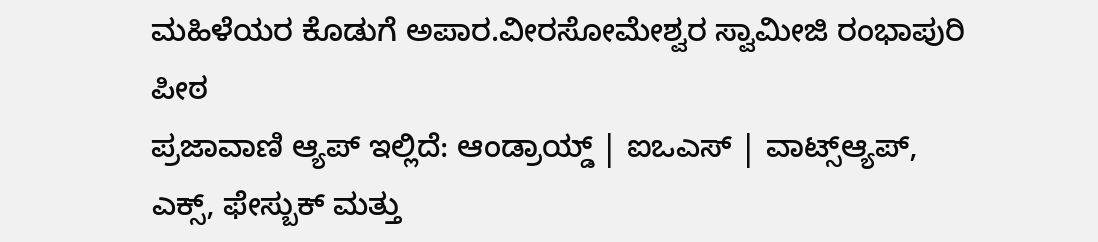ಮಹಿಳೆಯರ ಕೊಡುಗೆ ಅಪಾರ.ವೀರಸೋಮೇಶ್ವರ ಸ್ವಾಮೀಜಿ ರಂಭಾಪುರಿ ಪೀಠ
ಪ್ರಜಾವಾಣಿ ಆ್ಯಪ್ ಇಲ್ಲಿದೆ: ಆಂಡ್ರಾಯ್ಡ್ | ಐಒಎಸ್ | ವಾಟ್ಸ್ಆ್ಯಪ್, ಎಕ್ಸ್, ಫೇಸ್ಬುಕ್ ಮತ್ತು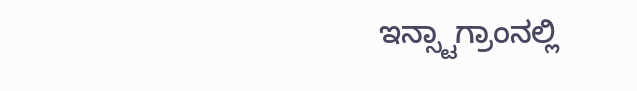ಇನ್ಸ್ಟಾಗ್ರಾಂನಲ್ಲಿ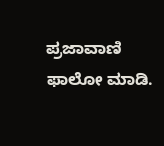ಪ್ರಜಾವಾಣಿ ಫಾಲೋ ಮಾಡಿ.